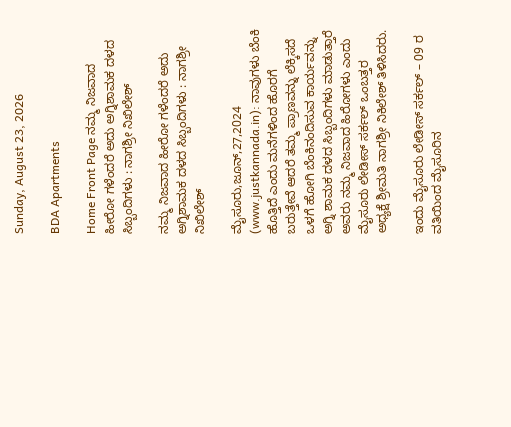Sunday, August 23, 2026

BDA Apartments

Home Front Page ನಮ್ಮ ನಿಜವಾದ ಹೀರೋ ಗಳೆಂದರೆ ಅದು ಅಗ್ನಿ‌ಶಾಮಕ ದಳದ ಸಿಬ್ಬಂದಿಗಳು : ನಾಗಶ್ರೀ ನಿಖಿಲೇಶ್

ನಮ್ಮ ನಿಜವಾದ ಹೀರೋ ಗಳೆಂದರೆ ಅದು ಅಗ್ನಿ‌ಶಾಮಕ ದಳದ ಸಿಬ್ಬಂದಿಗಳು : ನಾಗಶ್ರೀ ನಿಖಿಲೇಶ್

ಮೈಸೂರು,ಜೂನ್,27,2024 (www.justkannada.in): ನಾವುಗಳು ಬೆಂಕಿ ಹೊತ್ತಿದೆ ಎಂದು ಮನೆಗಳಿಂದ ಹೊರಗೆ ಬರುತ್ತೇವೆ ಆದರೆ ತಮ್ಮ ಪ್ರಾಣವನ್ನು ಲೆಕ್ಕಿಸದೆ ಒಳಗೆ ಹೋಗಿ ಬೆಂಕಿ‌ನಂದಿಸುವ ಕಾರ್ಯವನ್ನು ಅಗ್ನಿ ಶಾಮಕ ದಳದ ಸಿಬ್ಬಂದಿಗಳು ಮಾಡುತ್ತಾರೆ ಅವರು ನಮ್ಮ ನಿಜವಾದ ಹಿರೋಗಳು ಎಂದು ಮೈಸೂರು ಲೇಡೀಸ್ ಸರ್ಕಲ್ ಒಂಬತ್ತರ ಅಧ್ಯಕ್ಷೆ ಶ್ರೀಮತಿ ನಾಗಶ್ರೀ ನಿಕಿಲೇಶ್ ತಿಳಿಸಿದರು.

ಇಂದು ಮೈಸೂರು ಲೇಡೀಸ್ ಸರ್ಕಲ್ – 09 ರ ವತಿಯಿಂದ ಮೈಸೂರಿನ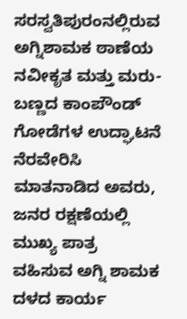ಸರಸ್ವತಿಪುರಂನಲ್ಲಿರುವ ಅಗ್ನಿಶಾಮಕ ಠಾಣೆಯ ನವೀಕೃತ ಮತ್ತು ಮರು-ಬಣ್ಣದ ಕಾಂಪೌಂಡ್ ಗೋಡೆಗಳ ಉದ್ಘಾಟನೆ ನೆರವೇರಿಸಿ ಮಾತನಾಡಿದ ಅವರು,  ಜನರ ರಕ್ಷಣೆಯಲ್ಲಿ ಮುಖ್ಯ ಪಾತ್ರ ವಹಿಸುವ ಅಗ್ನಿ ಶಾಮಕ ದಳದ ಕಾರ್ಯ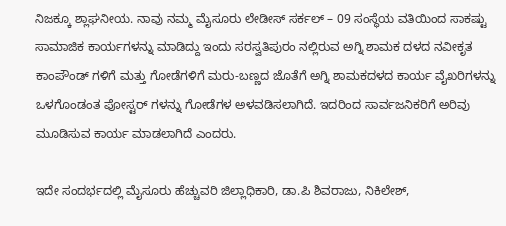ನಿಜಕ್ಕೂ ಶ್ಲಾಘನೀಯ. ನಾವು ನಮ್ಮ ಮೈಸೂರು ಲೇಡೀಸ್ ಸರ್ಕಲ್ – 09 ಸಂಸ್ಥೆಯ ವತಿಯಿಂದ ಸಾಕಷ್ಟು ಸಾಮಾಜಿಕ ಕಾರ್ಯಗಳನ್ನು ಮಾಡಿದ್ದು ಇಂದು ಸರಸ್ವತಿಪುರಂ ನಲ್ಲಿರುವ ಅಗ್ನಿ ಶಾಮಕ ದಳದ ನವೀಕೃತ ಕಾಂಪೌಂಡ್ ಗಳಿಗೆ ಮತ್ತು ಗೋಡೆಗಳಿಗೆ ಮರು-ಬಣ್ಣದ ಜೊತೆಗೆ ಅಗ್ನಿ ಶಾಮಕದಳದ ಕಾರ್ಯ ವೈಖರಿಗಳನ್ನು ಒಳಗೊಂಡಂತ ಪೋಸ್ಟರ್ ಗಳನ್ನು ಗೋಡೆಗಳ ಅಳವಡಿಸಲಾಗಿದೆ. ಇದರಿಂದ ಸಾರ್ವಜನಿಕರಿಗೆ ಅರಿವು ಮೂಡಿಸುವ ಕಾರ್ಯ ಮಾಡಲಾಗಿದೆ ಎಂದರು.

ಇದೇ ಸಂದರ್ಭದಲ್ಲಿ ಮೈಸೂರು ಹೆಚ್ಚುವರಿ ಜಿಲ್ಲಾಧಿಕಾರಿ, ಡಾ.ಪಿ ಶಿವರಾಜು, ನಿಕಿಲೇಶ್,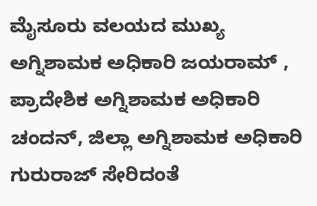ಮೈಸೂರು ವಲಯದ ಮುಖ್ಯ ಅಗ್ನಿಶಾಮಕ ಅಧಿಕಾರಿ ಜಯರಾಮ್ , ಪ್ರಾದೇಶಿಕ ಅಗ್ನಿಶಾಮಕ ಅಧಿಕಾರಿ ಚಂದನ್, ಜಿಲ್ಲಾ ಅಗ್ನಿಶಾಮಕ ಅಧಿಕಾರಿ  ಗುರುರಾಜ್ ಸೇರಿದಂತೆ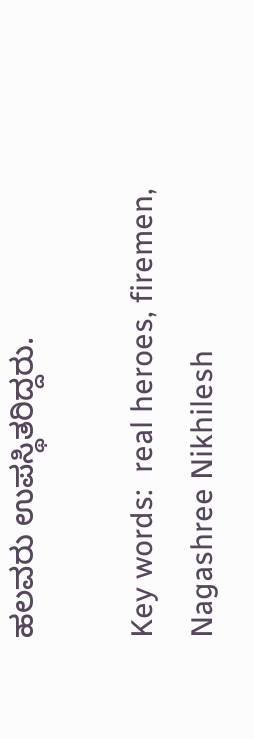ಹಲವರು ಉಪಸ್ಥಿತರಿದ್ದರು.

Key words:  real heroes, firemen, Nagashree Nikhilesh